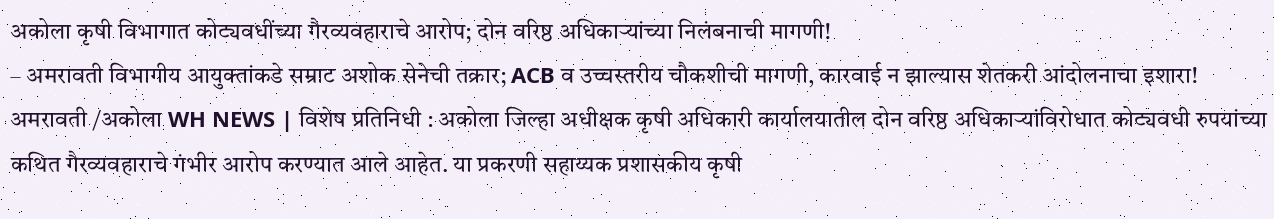अकोला कृषी विभागात कोट्यवधींच्या गैरव्यवहाराचे आरोप; दोन वरिष्ठ अधिकाऱ्यांच्या निलंबनाची मागणी!
– अमरावती विभागीय आयुक्तांकडे सम्राट अशोक सेनेची तक्रार; ACB व उच्चस्तरीय चौकशीची मागणी, कारवाई न झाल्यास शेतकरी आंदोलनाचा इशारा!
अमरावती /अकोला WH NEWS | विशेष प्रतिनिधी : अकोला जिल्हा अधीक्षक कृषी अधिकारी कार्यालयातील दोन वरिष्ठ अधिकाऱ्यांविरोधात कोट्यवधी रुपयांच्या कथित गैरव्यवहाराचे गंभीर आरोप करण्यात आले आहेत. या प्रकरणी सहाय्यक प्रशासकीय कृषी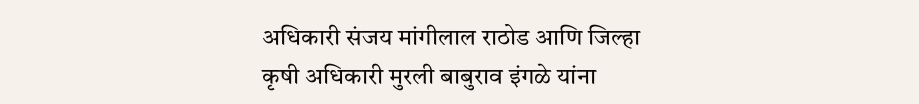अधिकारी संजय मांगीलाल राठोड आणि जिल्हा कृषी अधिकारी मुरली बाबुराव इंगळे यांना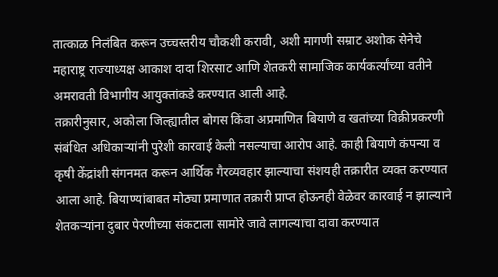तात्काळ निलंबित करून उच्चस्तरीय चौकशी करावी, अशी मागणी सम्राट अशोक सेनेचे महाराष्ट्र राज्याध्यक्ष आकाश दादा शिरसाट आणि शेतकरी सामाजिक कार्यकर्त्यांच्या वतीने अमरावती विभागीय आयुक्तांकडे करण्यात आली आहे.
तक्रारीनुसार, अकोला जिल्ह्यातील बोगस किंवा अप्रमाणित बियाणे व खतांच्या विक्रीप्रकरणी संबंधित अधिकाऱ्यांनी पुरेशी कारवाई केली नसल्याचा आरोप आहे. काही बियाणे कंपन्या व कृषी केंद्रांशी संगनमत करून आर्थिक गैरव्यवहार झाल्याचा संशयही तक्रारीत व्यक्त करण्यात आला आहे. बियाण्यांबाबत मोठ्या प्रमाणात तक्रारी प्राप्त होऊनही वेळेवर कारवाई न झाल्याने शेतकऱ्यांना दुबार पेरणीच्या संकटाला सामोरे जावे लागल्याचा दावा करण्यात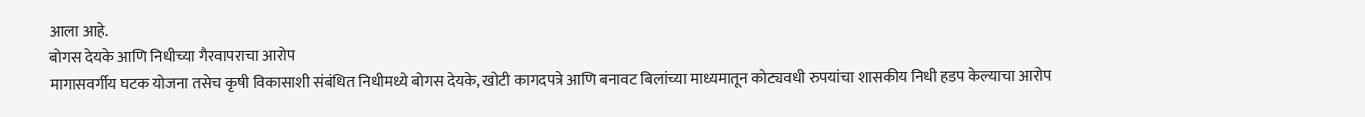आला आहे.
बोगस देयके आणि निधीच्या गैरवापराचा आरोप
मागासवर्गीय घटक योजना तसेच कृषी विकासाशी संबंधित निधीमध्ये बोगस देयके, खोटी कागदपत्रे आणि बनावट बिलांच्या माध्यमातून कोट्यवधी रुपयांचा शासकीय निधी हडप केल्याचा आरोप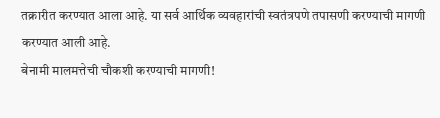तक्रारीत करण्यात आला आहे. या सर्व आर्थिक व्यवहारांची स्वतंत्रपणे तपासणी करण्याची मागणी करण्यात आली आहे.
बेनामी मालमत्तेची चौकशी करण्याची मागणी!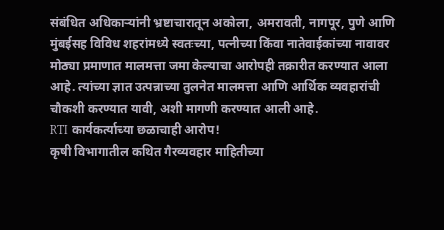संबंधित अधिकाऱ्यांनी भ्रष्टाचारातून अकोला, अमरावती, नागपूर, पुणे आणि मुंबईसह विविध शहरांमध्ये स्वतःच्या, पत्नीच्या किंवा नातेवाईकांच्या नावावर मोठ्या प्रमाणात मालमत्ता जमा केल्याचा आरोपही तक्रारीत करण्यात आला आहे. त्यांच्या ज्ञात उत्पन्नाच्या तुलनेत मालमत्ता आणि आर्थिक व्यवहारांची चौकशी करण्यात यावी, अशी मागणी करण्यात आली आहे.
RTI कार्यकर्त्याच्या छळाचाही आरोप!
कृषी विभागातील कथित गैरव्यवहार माहितीच्या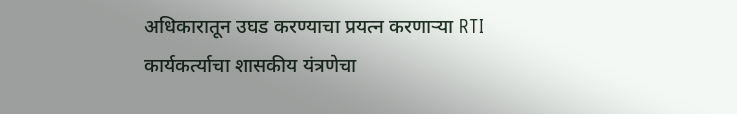अधिकारातून उघड करण्याचा प्रयत्न करणाऱ्या RTI कार्यकर्त्याचा शासकीय यंत्रणेचा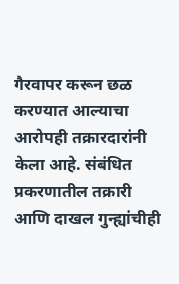गैरवापर करून छळ करण्यात आल्याचा आरोपही तक्रारदारांनी केला आहे. संबंधित प्रकरणातील तक्रारी आणि दाखल गुन्ह्यांचीही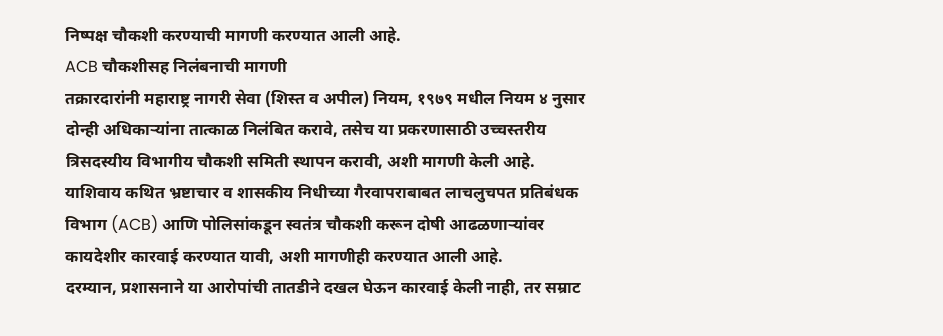निष्पक्ष चौकशी करण्याची मागणी करण्यात आली आहे.
ACB चौकशीसह निलंबनाची मागणी
तक्रारदारांनी महाराष्ट्र नागरी सेवा (शिस्त व अपील) नियम, १९७९ मधील नियम ४ नुसार दोन्ही अधिकाऱ्यांना तात्काळ निलंबित करावे, तसेच या प्रकरणासाठी उच्चस्तरीय त्रिसदस्यीय विभागीय चौकशी समिती स्थापन करावी, अशी मागणी केली आहे.
याशिवाय कथित भ्रष्टाचार व शासकीय निधीच्या गैरवापराबाबत लाचलुचपत प्रतिबंधक विभाग (ACB) आणि पोलिसांकडून स्वतंत्र चौकशी करून दोषी आढळणाऱ्यांवर कायदेशीर कारवाई करण्यात यावी, अशी मागणीही करण्यात आली आहे.
दरम्यान, प्रशासनाने या आरोपांची तातडीने दखल घेऊन कारवाई केली नाही, तर सम्राट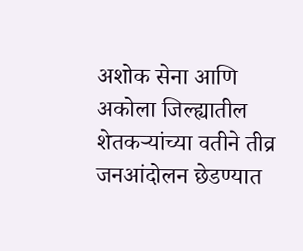अशोक सेना आणि अकोला जिल्ह्यातील शेतकऱ्यांच्या वतीने तीव्र जनआंदोलन छेडण्यात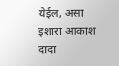येईल, असा इशारा आकाश दादा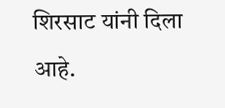शिरसाट यांनी दिला आहे.